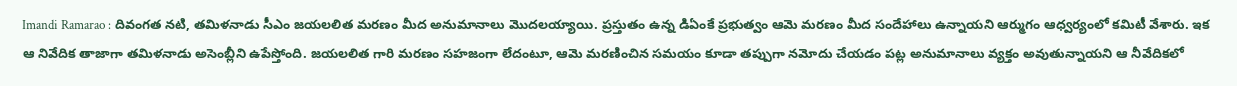Imandi Ramarao : దివంగత నటి, తమిళనాడు సీఎం జయలలిత మరణం మీద అనుమానాలు మొదలయ్యాయి. ప్రస్తుతం ఉన్న డిఏంకే ప్రభుత్వం ఆమె మరణం మీద సందేహాలు ఉన్నాయని ఆర్ముగం ఆధ్వర్యంలో కమిటీ వేశారు. ఇక ఆ నివేదిక తాజాగా తమిళనాడు అసెంబ్లీని ఉపేస్తోంది. జయలలిత గారి మరణం సహజంగా లేదంటూ, ఆమె మరణించిన సమయం కూడా తప్పుగా నమోదు చేయడం పట్ల అనుమానాలు వ్యక్తం అవుతున్నాయని ఆ నీవేదికలో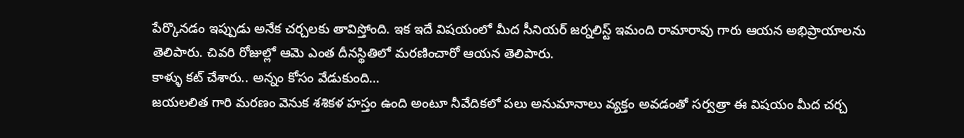పేర్కొనడం ఇప్పుడు అనేక చర్చలకు తావిస్తోంది. ఇక ఇదే విషయంలో మీద సీనియర్ జర్నలిస్ట్ ఇమంది రామారావు గారు ఆయన అభిప్రాయాలను తెలిపారు. చివరి రోజుల్లో ఆమె ఎంత దీనస్థితిలో మరణించారో ఆయన తెలిపారు.
కాళ్ళు కట్ చేశారు.. అన్నం కోసం వేడుకుంది…
జయలలిత గారి మరణం వెనుక శశికళ హస్తం ఉంది అంటూ నీవేదికలో పలు అనుమానాలు వ్యక్తం అవడంతో సర్వత్రా ఈ విషయం మీద చర్చ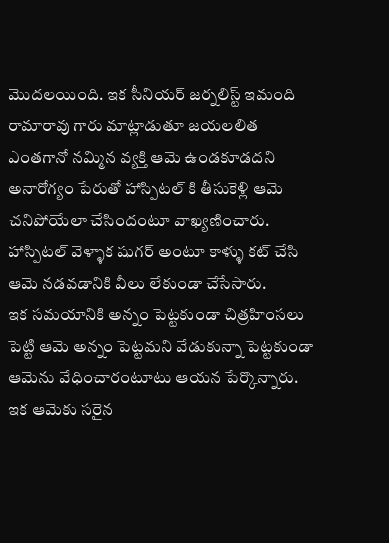మొదలయింది. ఇక సీనియర్ జర్నలిస్ట్ ఇమంది రామారావు గారు మాట్లాడుతూ జయలలిత ఎంతగానో నమ్మిన వ్యక్తి ఆమె ఉండకూడదని అనారోగ్యం పేరుతో హాస్పిటల్ కి తీసుకెళ్లి ఆమె చనిపోయేలా చేసిందంటూ వాఖ్యణించారు. హాస్పిటల్ వెళ్ళాక షుగర్ అంటూ కాళ్ళు కట్ చేసి ఆమె నడవడానికి వీలు లేకుండా చేసేసారు.
ఇక సమయానికి అన్నం పెట్టకుండా చిత్రహింసలు పెట్టి ఆమె అన్నం పెట్టమని వేడుకున్నా పెట్టకుండా ఆమెను వేధించారంటూటు ఆయన పేర్కొన్నారు. ఇక ఆమెకు సరైన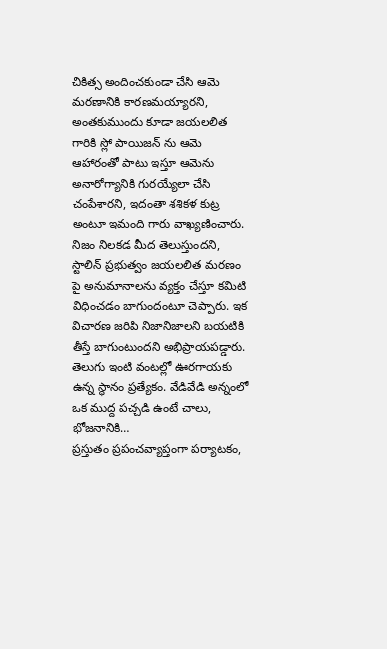చికిత్స అందించకుండా చేసి ఆమె మరణానికి కారణమయ్యారని, అంతకుముందు కూడా జయలలిత గారికి స్లో పాయిజన్ ను ఆమె ఆహారంతో పాటు ఇస్తూ ఆమెను అనారోగ్యానికి గురయ్యేలా చేసి చంపేశారని, ఇదంతా శశికళ కుట్ర అంటూ ఇమంది గారు వాఖ్యణించారు. నిజం నిలకడ మీద తెలుస్తుందని, స్టాలిన్ ప్రభుత్వం జయలలిత మరణం పై అనుమానాలను వ్యక్తం చేస్తూ కమిటి విధించడం బాగుందంటూ చెప్పారు. ఇక విచారణ జరిపి నిజానిజాలని బయటికి తీస్తే బాగుంటుందని అభిప్రాయపడ్డారు.
తెలుగు ఇంటి వంటల్లో ఊరగాయకు ఉన్న స్థానం ప్రత్యేకం. వేడివేడి అన్నంలో ఒక ముద్ద పచ్చడి ఉంటే చాలు, భోజనానికి…
ప్రస్తుతం ప్రపంచవ్యాప్తంగా పర్యాటకం,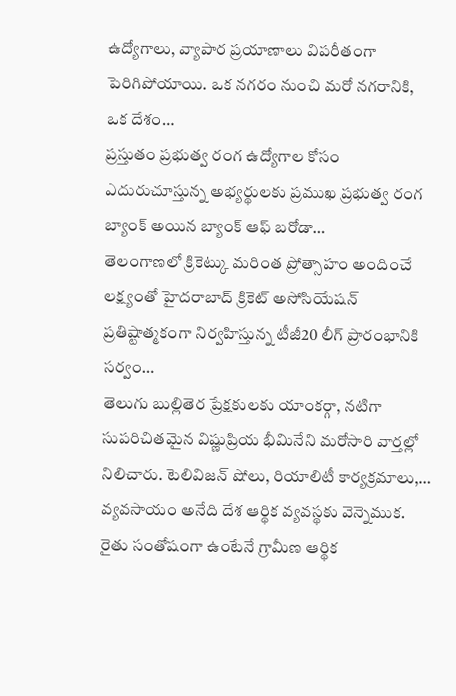ఉద్యోగాలు, వ్యాపార ప్రయాణాలు విపరీతంగా పెరిగిపోయాయి. ఒక నగరం నుంచి మరో నగరానికి, ఒక దేశం…
ప్రస్తుతం ప్రభుత్వ రంగ ఉద్యోగాల కోసం ఎదురుచూస్తున్న అభ్యర్థులకు ప్రముఖ ప్రభుత్వ రంగ బ్యాంక్ అయిన బ్యాంక్ ఆఫ్ బరోడా…
తెలంగాణలో క్రికెట్కు మరింత ప్రోత్సాహం అందించే లక్ష్యంతో హైదరాబాద్ క్రికెట్ అసోసియేషన్ ప్రతిష్టాత్మకంగా నిర్వహిస్తున్న టీజీ20 లీగ్ ప్రారంభానికి సర్వం…
తెలుగు బుల్లితెర ప్రేక్షకులకు యాంకర్గా, నటిగా సుపరిచితమైన విష్ణుప్రియ భీమినేని మరోసారి వార్తల్లో నిలిచారు. టెలివిజన్ షోలు, రియాలిటీ కార్యక్రమాలు,…
వ్యవసాయం అనేది దేశ ఆర్థిక వ్యవస్థకు వెన్నెముక. రైతు సంతోషంగా ఉంటేనే గ్రామీణ ఆర్థిక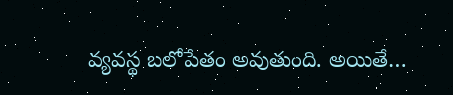వ్యవస్థ బలోపేతం అవుతుంది. అయితే…